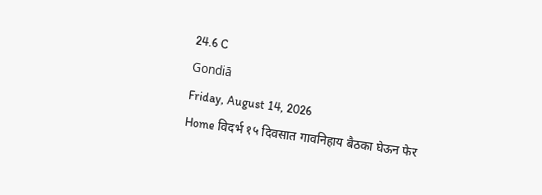24.6 C
Gondiā
Friday, August 14, 2026
Home विदर्भ १५ दिवसात गावनिहाय बैठका घेऊन फेर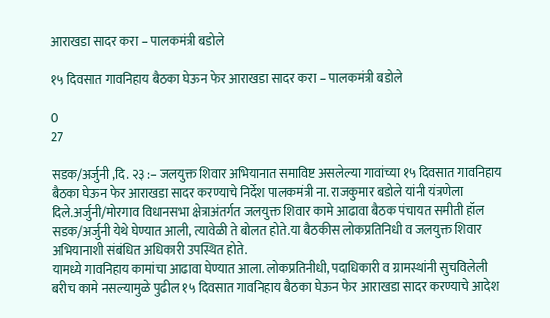आराखडा सादर करा – पालकमंत्री बडोले

१५ दिवसात गावनिहाय बैठका घेऊन फेर आराखडा सादर करा – पालकमंत्री बडोले

0
27

सडक/अर्जुनी ,दि. २३ :– जलयुक्त शिवार अभियानात समाविष्ट असलेल्या गावांच्या १५ दिवसात गावनिहाय बैठका घेऊन फेर आराखडा सादर करण्याचे निर्देश पालकमंत्री ना. राजकुमार बडोले यांनी यंत्रणेला दिले.अर्जुनी/मोरगाव विधानसभा क्षेत्राअंतर्गत जलयुक्त शिवार कामे आढावा बैठक पंचायत समीती हॉल सडक/अर्जुनी येथे घेण्यात आली, त्यावेळी ते बोलत होते.या बैठकीस लोकप्रतिनिधी व जलयुक्त शिवार अभियानाशी संबंधित अधिकारी उपस्थित होते.
यामध्ये गावनिहाय कामांचा आढावा घेण्यात आला. लोकप्रतिनीधी, पदाधिकारी व ग्रामस्थांनी सुचविलेली बरीच कामे नसल्यामुळे पुढील १५ दिवसात गावनिहाय बैठका घेऊन फेर आराखडा सादर करण्याचे आदेश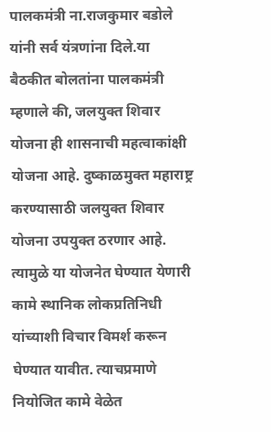पालकमंत्री ना.राजकुमार बडोले यांनी सर्व यंत्रणांना दिले.या बैठकीत बोलतांना पालकमंत्री म्हणाले की, जलयुक्त शिवार योजना ही शासनाची महत्वाकांक्षी योजना आहे. दुष्काळमुक्त महाराष्ट्र करण्यासाठी जलयुक्त शिवार योजना उपयुक्त ठरणार आहे. त्यामुळे या योजनेत घेण्यात येणारी कामे स्थानिक लोकप्रतिनिधी यांच्याशी विचार विमर्श करून घेण्यात यावीत. त्याचप्रमाणे नियोजित कामे वेळेत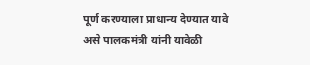पूर्ण करण्याला प्राधान्य देण्यात यावे असे पालकमंत्री यांनी यावेळी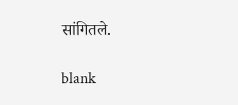सांगितले.

blank